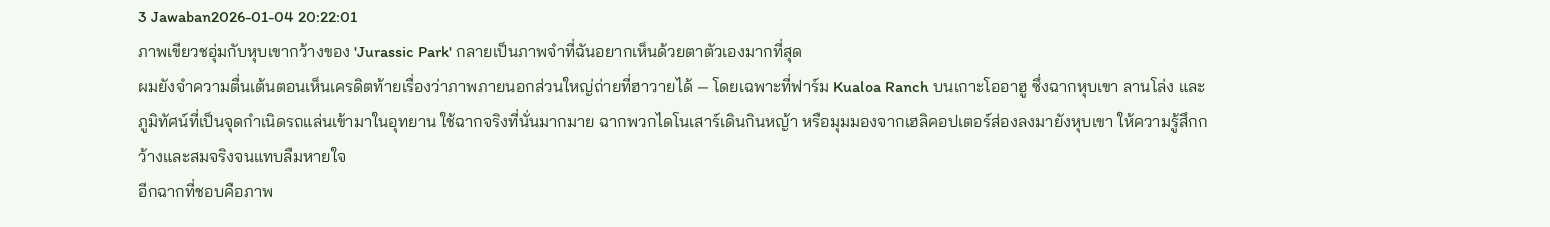3 Jawaban2026-01-04 20:22:01
ภาพเขียวชอุ่มกับหุบเขากว้างของ 'Jurassic Park' กลายเป็นภาพจำที่ฉันอยากเห็นด้วยตาตัวเองมากที่สุด
ผมยังจำความตื่นเต้นตอนเห็นเครดิตท้ายเรื่องว่าภาพภายนอกส่วนใหญ่ถ่ายที่ฮาวายได้ — โดยเฉพาะที่ฟาร์ม Kualoa Ranch บนเกาะโออาฮู ซึ่งฉากหุบเขา ลานโล่ง และภูมิทัศน์ที่เป็นจุดกำเนิดรถแล่นเข้ามาในอุทยาน ใช้ฉากจริงที่นั่นมากมาย ฉากพวกไดโนเสาร์เดินกินหญ้า หรือมุมมองจากเฮลิคอปเตอร์ส่องลงมายังหุบเขา ให้ความรู้สึกกว้างและสมจริงจนแทบลืมหายใจ
อีกฉากที่ชอบคือภาพ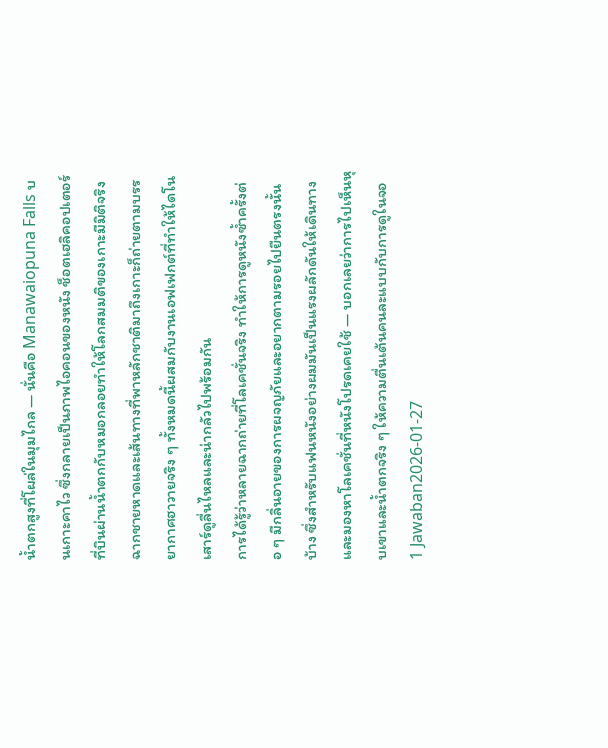น้ำตกสูงที่โผล่ในมุมไกล — นั่นคือ Manawaiopuna Falls บนเกาะคาไว ซึ่งกลายเป็นภาพไอคอนของหนัง ช็อตเฮลิคอปเตอร์ที่บินผ่านน้ำตกกับหมอกลอยทำให้โลกสมมติของเกาะมีมิติจริง ฉากชายหาดและเส้นทางที่พาหลักชาติมาถึงเกาะก็ถ่ายตามบรรยากาศฮาวายจริง ๆ ทั้งหมดนี้ผสมกับงานเอฟเฟกต์ที่ทำให้ไดโนเสาร์ดูลื่นไหลและน่ากลัวไปพร้อมกัน
การได้รู้ว่าหลายฉากถ่ายที่โลเคชั่นจริง ทำให้การดูหนังซ้ำครั้งต่อ ๆ มีกลิ่นอายของการผจญภัยและอยากตามรอยไปยืนตรงนั้นบ้าง ซึ่งสำหรับแฟนหนังอย่างผมมันเป็นแรงผลักดันให้เดินทางและมองหาโลเคชั่นที่หนังโปรดเคยใช้ — บอกเลยว่าการไปเห็นหุบเขาและน้ำตกจริง ๆ ให้ความตื่นเต้นคนละแบบกับการดูในจอ
1 Jawaban2026-01-27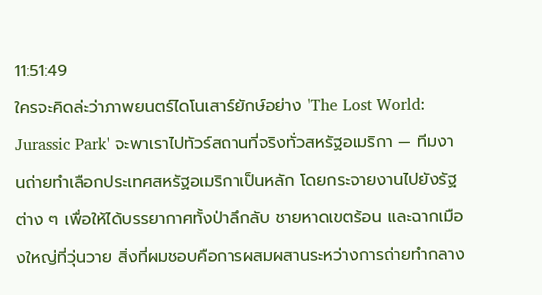11:51:49
ใครจะคิดล่ะว่าภาพยนตร์ไดโนเสาร์ยักษ์อย่าง 'The Lost World: Jurassic Park' จะพาเราไปทัวร์สถานที่จริงทั่วสหรัฐอเมริกา — ทีมงานถ่ายทำเลือกประเทศสหรัฐอเมริกาเป็นหลัก โดยกระจายงานไปยังรัฐต่าง ๆ เพื่อให้ได้บรรยากาศทั้งป่าลึกลับ ชายหาดเขตร้อน และฉากเมืองใหญ่ที่วุ่นวาย สิ่งที่ผมชอบคือการผสมผสานระหว่างการถ่ายทำกลาง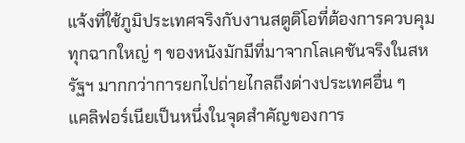แจ้งที่ใช้ภูมิประเทศจริงกับงานสตูดิโอที่ต้องการควบคุม ทุกฉากใหญ่ ๆ ของหนังมักมีที่มาจากโลเคชันจริงในสหรัฐฯ มากกว่าการยกไปถ่ายไกลถึงต่างประเทศอื่น ๆ
แคลิฟอร์เนียเป็นหนึ่งในจุดสำคัญของการ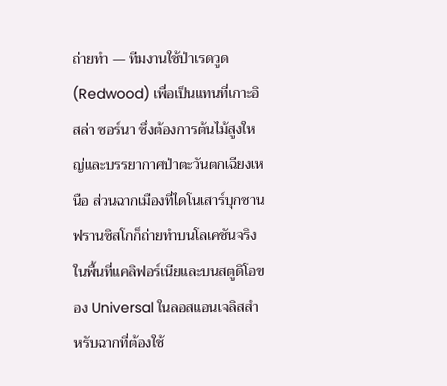ถ่ายทำ — ทีมงานใช้ป่าเรดวูด (Redwood) เพื่อเป็นแทนที่เกาะอิสล่า ซอร์นา ซึ่งต้องการต้นไม้สูงใหญ่และบรรยากาศป่าตะวันตกเฉียงเหนือ ส่วนฉากเมืองที่ไดโนเสาร์บุกซานฟรานซิสโกก็ถ่ายทำบนโลเคชันจริงในพื้นที่แคลิฟอร์เนียและบนสตูดิโอของ Universal ในลอสแอนเจลิสสำหรับฉากที่ต้องใช้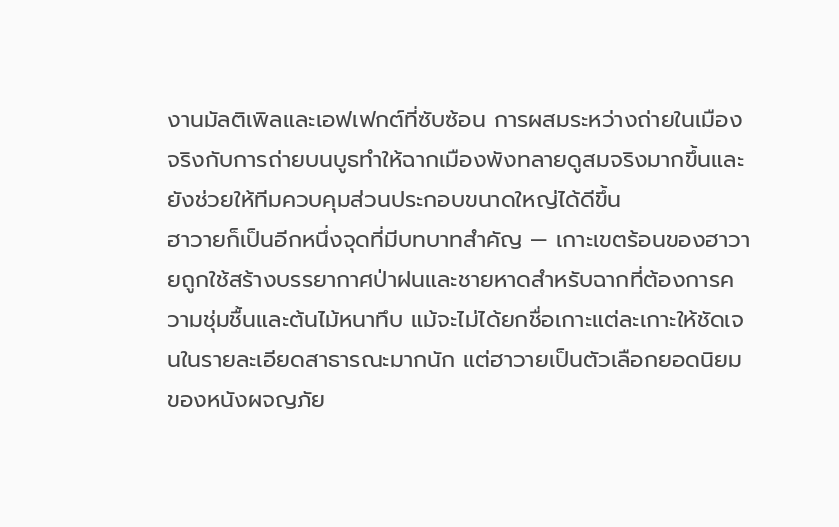งานมัลติเพิลและเอฟเฟกต์ที่ซับซ้อน การผสมระหว่างถ่ายในเมืองจริงกับการถ่ายบนบูธทำให้ฉากเมืองพังทลายดูสมจริงมากขึ้นและยังช่วยให้ทีมควบคุมส่วนประกอบขนาดใหญ่ได้ดีขึ้น
ฮาวายก็เป็นอีกหนึ่งจุดที่มีบทบาทสำคัญ — เกาะเขตร้อนของฮาวายถูกใช้สร้างบรรยากาศป่าฝนและชายหาดสำหรับฉากที่ต้องการความชุ่มชื้นและต้นไม้หนาทึบ แม้จะไม่ได้ยกชื่อเกาะแต่ละเกาะให้ชัดเจนในรายละเอียดสาธารณะมากนัก แต่ฮาวายเป็นตัวเลือกยอดนิยมของหนังผจญภัย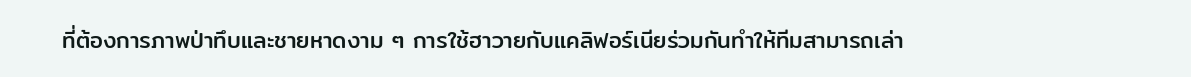ที่ต้องการภาพป่าทึบและชายหาดงาม ๆ การใช้ฮาวายกับแคลิฟอร์เนียร่วมกันทำให้ทีมสามารถเล่า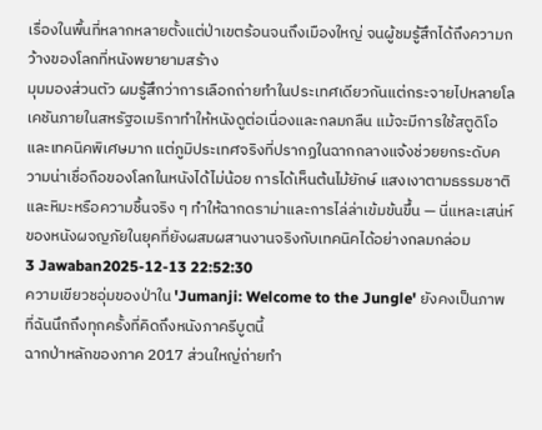เรื่องในพื้นที่หลากหลายตั้งแต่ป่าเขตร้อนจนถึงเมืองใหญ่ จนผู้ชมรู้สึกได้ถึงความกว้างของโลกที่หนังพยายามสร้าง
มุมมองส่วนตัว ผมรู้สึกว่าการเลือกถ่ายทำในประเทศเดียวกันแต่กระจายไปหลายโลเคชันภายในสหรัฐอเมริกาทำให้หนังดูต่อเนื่องและกลมกลืน แม้จะมีการใช้สตูดิโอและเทคนิคพิเศษมาก แต่ภูมิประเทศจริงที่ปรากฏในฉากกลางแจ้งช่วยยกระดับความน่าเชื่อถือของโลกในหนังได้ไม่น้อย การได้เห็นต้นไม้ยักษ์ แสงเงาตามธรรมชาติ และหิมะหรือความชื้นจริง ๆ ทำให้ฉากดราม่าและการไล่ล่าเข้มข้นขึ้น — นี่แหละเสน่ห์ของหนังผจญภัยในยุคที่ยังผสมผสานงานจริงกับเทคนิคได้อย่างกลมกล่อม
3 Jawaban2025-12-13 22:52:30
ความเขียวชอุ่มของป่าใน 'Jumanji: Welcome to the Jungle' ยังคงเป็นภาพที่ฉันนึกถึงทุกครั้งที่คิดถึงหนังภาครีบูตนี้
ฉากป่าหลักของภาค 2017 ส่วนใหญ่ถ่ายทำ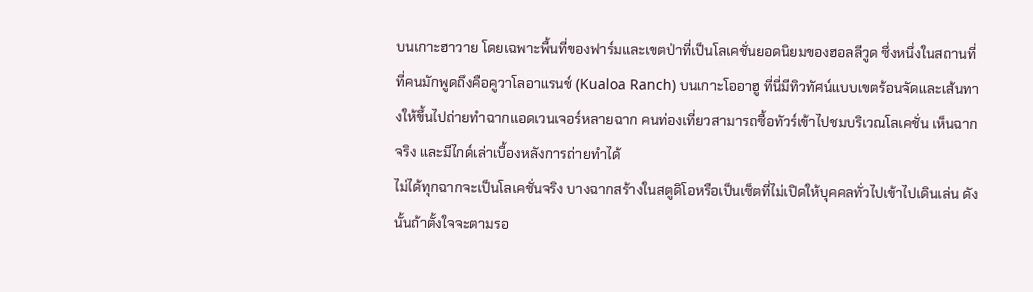บนเกาะฮาวาย โดยเฉพาะพื้นที่ของฟาร์มและเขตป่าที่เป็นโลเคชั่นยอดนิยมของฮอลลีวูด ซึ่งหนึ่งในสถานที่ที่คนมักพูดถึงคือคูวาโลอาแรนช์ (Kualoa Ranch) บนเกาะโออาฮู ที่นี่มีทิวทัศน์แบบเขตร้อนจัดและเส้นทางให้ขึ้นไปถ่ายทำฉากแอดเวนเจอร์หลายฉาก คนท่องเที่ยวสามารถซื้อทัวร์เข้าไปชมบริเวณโลเคชั่น เห็นฉากจริง และมีไกด์เล่าเบื้องหลังการถ่ายทำได้
ไม่ได้ทุกฉากจะเป็นโลเคชั่นจริง บางฉากสร้างในสตูดิโอหรือเป็นเซ็ตที่ไม่เปิดให้บุคคลทั่วไปเข้าไปเดินเล่น ดังนั้นถ้าตั้งใจจะตามรอ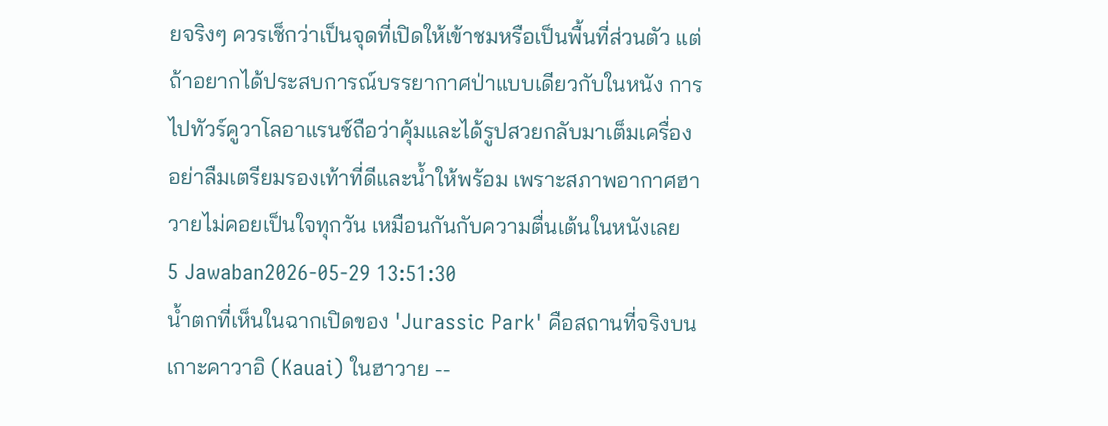ยจริงๆ ควรเช็กว่าเป็นจุดที่เปิดให้เข้าชมหรือเป็นพื้นที่ส่วนตัว แต่ถ้าอยากได้ประสบการณ์บรรยากาศป่าแบบเดียวกับในหนัง การไปทัวร์คูวาโลอาแรนช์ถือว่าคุ้มและได้รูปสวยกลับมาเต็มเครื่อง อย่าลืมเตรียมรองเท้าที่ดีและน้ำให้พร้อม เพราะสภาพอากาศฮาวายไม่คอยเป็นใจทุกวัน เหมือนกันกับความตื่นเต้นในหนังเลย
5 Jawaban2026-05-29 13:51:30
น้ำตกที่เห็นในฉากเปิดของ 'Jurassic Park' คือสถานที่จริงบนเกาะคาวาอิ (Kauai) ในฮาวาย --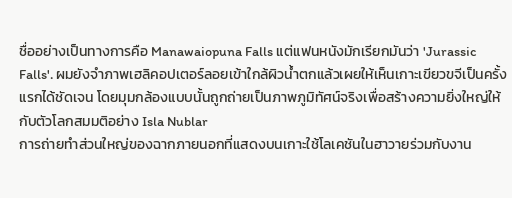ชื่ออย่างเป็นทางการคือ Manawaiopuna Falls แต่แฟนหนังมักเรียกมันว่า 'Jurassic Falls'. ผมยังจำภาพเฮลิคอปเตอร์ลอยเข้าใกล้ผิวน้ำตกแล้วเผยให้เห็นเกาะเขียวขจีเป็นครั้งแรกได้ชัดเจน โดยมุมกล้องแบบนั้นถูกถ่ายเป็นภาพภูมิทัศน์จริงเพื่อสร้างความยิ่งใหญ่ให้กับตัวโลกสมมติอย่าง Isla Nublar
การถ่ายทำส่วนใหญ่ของฉากภายนอกที่แสดงบนเกาะใช้โลเคชันในฮาวายร่วมกับงาน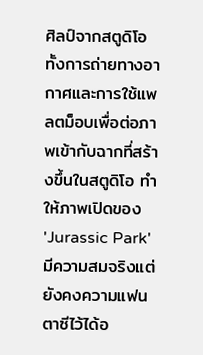ศิลป์จากสตูดิโอ ทั้งการถ่ายทางอากาศและการใช้แพลตม็อบเพื่อต่อภาพเข้ากับฉากที่สร้างขึ้นในสตูดิโอ ทำให้ภาพเปิดของ 'Jurassic Park' มีความสมจริงแต่ยังคงความแฟนตาซีไว้ได้อ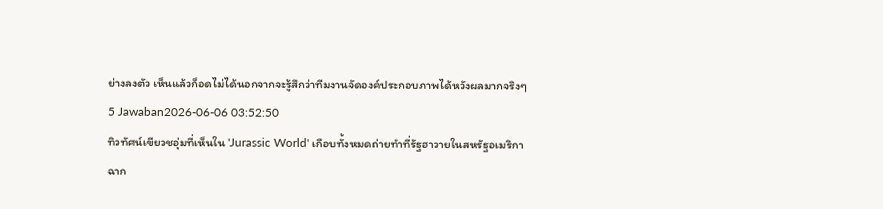ย่างลงตัว เห็นแล้วก็อดไม่ได้นอกจากจะรู้สึกว่าทีมงานจัดองค์ประกอบภาพได้หวังผลมากจริงๆ
5 Jawaban2026-06-06 03:52:50
ทิวทัศน์เขียวชอุ่มที่เห็นใน 'Jurassic World' เกือบทั้งหมดถ่ายทำที่รัฐฮาวายในสหรัฐอเมริกา
ฉาก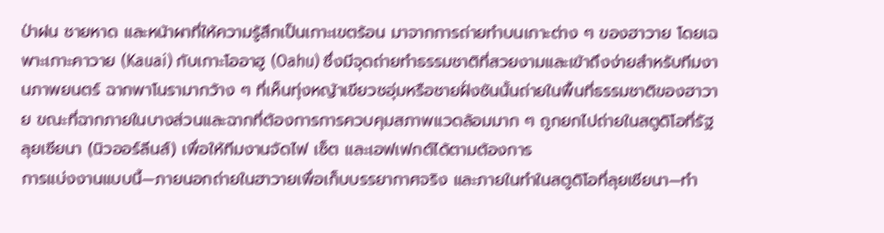ป่าฝน ชายหาด และหน้าผาที่ให้ความรู้สึกเป็นเกาะเขตร้อน มาจากการถ่ายทำบนเกาะต่าง ๆ ของฮาวาย โดยเฉพาะเกาะคาวาย (Kauai) กับเกาะโออาฮู (Oahu) ซึ่งมีจุดถ่ายทำธรรมชาติที่สวยงามและเข้าถึงง่ายสำหรับทีมงานภาพยนตร์ ฉากพาโนรามากว้าง ๆ ที่เห็นทุ่งหญ้าเขียวชอุ่มหรือชายฝั่งชันนั้นถ่ายในพื้นที่ธรรมชาติของฮาวาย ขณะที่ฉากภายในบางส่วนและฉากที่ต้องการการควบคุมสภาพแวดล้อมมาก ๆ ถูกยกไปถ่ายในสตูดิโอที่รัฐลุยเซียนา (นิวออร์ลีนส์) เพื่อให้ทีมงานจัดไฟ เซ็ต และเอฟเฟกต์ได้ตามต้องการ
การแบ่งงานแบบนี้—ภายนอกถ่ายในฮาวายเพื่อเก็บบรรยากาศจริง และภายในทำในสตูดิโอที่ลุยเซียนา—ทำ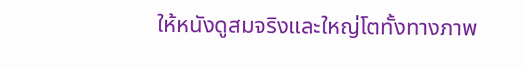ให้หนังดูสมจริงและใหญ่โตทั้งทางภาพ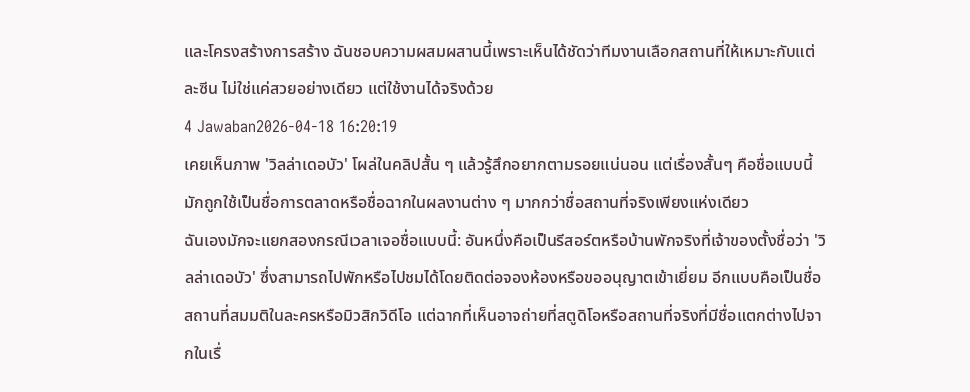และโครงสร้างการสร้าง ฉันชอบความผสมผสานนี้เพราะเห็นได้ชัดว่าทีมงานเลือกสถานที่ให้เหมาะกับแต่ละซีน ไม่ใช่แค่สวยอย่างเดียว แต่ใช้งานได้จริงด้วย
4 Jawaban2026-04-18 16:20:19
เคยเห็นภาพ 'วิลล่าเดอบัว' โผล่ในคลิปสั้น ๆ แล้วรู้สึกอยากตามรอยแน่นอน แต่เรื่องสั้นๆ คือชื่อแบบนี้มักถูกใช้เป็นชื่อการตลาดหรือชื่อฉากในผลงานต่าง ๆ มากกว่าชื่อสถานที่จริงเพียงแห่งเดียว
ฉันเองมักจะแยกสองกรณีเวลาเจอชื่อแบบนี้: อันหนึ่งคือเป็นรีสอร์ตหรือบ้านพักจริงที่เจ้าของตั้งชื่อว่า 'วิลล่าเดอบัว' ซึ่งสามารถไปพักหรือไปชมได้โดยติดต่อจองห้องหรือขออนุญาตเข้าเยี่ยม อีกแบบคือเป็นชื่อสถานที่สมมติในละครหรือมิวสิกวิดีโอ แต่ฉากที่เห็นอาจถ่ายที่สตูดิโอหรือสถานที่จริงที่มีชื่อแตกต่างไปจากในเรื่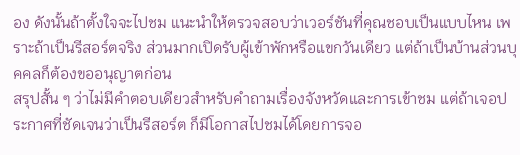อง ดังนั้นถ้าตั้งใจจะไปชม แนะนำให้ตรวจสอบว่าเวอร์ชันที่คุณชอบเป็นแบบไหน เพราะถ้าเป็นรีสอร์ตจริง ส่วนมากเปิดรับผู้เข้าพักหรือแขกวันเดียว แต่ถ้าเป็นบ้านส่วนบุคคลก็ต้องขออนุญาตก่อน
สรุปสั้น ๆ ว่าไม่มีคำตอบเดียวสำหรับคำถามเรื่องจังหวัดและการเข้าชม แต่ถ้าเจอประกาศที่ชัดเจนว่าเป็นรีสอร์ต ก็มีโอกาสไปชมได้โดยการจอ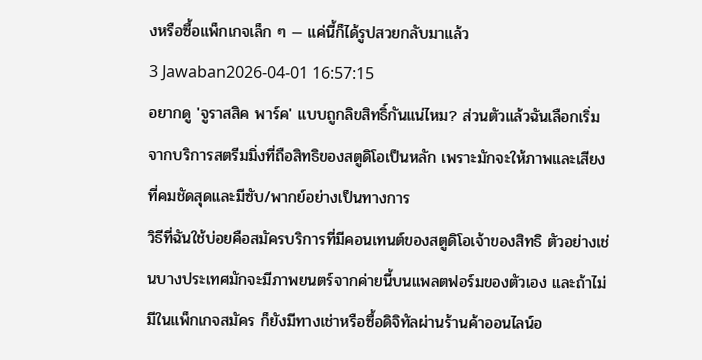งหรือซื้อแพ็กเกจเล็ก ๆ — แค่นี้ก็ได้รูปสวยกลับมาแล้ว
3 Jawaban2026-04-01 16:57:15
อยากดู 'จูราสสิค พาร์ค' แบบถูกลิขสิทธิ์กันแน่ไหม? ส่วนตัวแล้วฉันเลือกเริ่มจากบริการสตรีมมิ่งที่ถือสิทธิของสตูดิโอเป็นหลัก เพราะมักจะให้ภาพและเสียงที่คมชัดสุดและมีซับ/พากย์อย่างเป็นทางการ
วิธีที่ฉันใช้บ่อยคือสมัครบริการที่มีคอนเทนต์ของสตูดิโอเจ้าของสิทธิ ตัวอย่างเช่นบางประเทศมักจะมีภาพยนตร์จากค่ายนี้บนแพลตฟอร์มของตัวเอง และถ้าไม่มีในแพ็กเกจสมัคร ก็ยังมีทางเช่าหรือซื้อดิจิทัลผ่านร้านค้าออนไลน์อ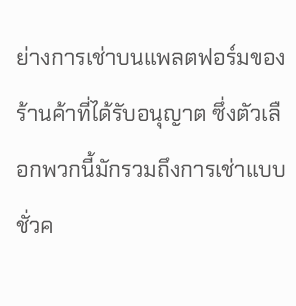ย่างการเช่าบนแพลตฟอร์มของร้านค้าที่ได้รับอนุญาต ซึ่งตัวเลือกพวกนี้มักรวมถึงการเช่าแบบชั่วค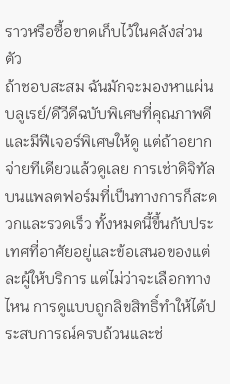ราวหรือซื้อขาดเก็บไว้ในคลังส่วนตัว
ถ้าชอบสะสม ฉันมักจะมองหาแผ่นบลูเรย์/ดีวีดีฉบับพิเศษที่คุณภาพดีและมีฟีเจอร์พิเศษให้ดู แต่ถ้าอยากจ่ายทีเดียวแล้วดูเลย การเช่าดิจิทัลบนแพลตฟอร์มที่เป็นทางการก็สะดวกและรวดเร็ว ทั้งหมดนี้ขึ้นกับประเทศที่อาศัยอยู่และข้อเสนอของแต่ละผู้ให้บริการ แต่ไม่ว่าจะเลือกทางไหน การดูแบบถูกลิขสิทธิ์ทำให้ได้ประสบการณ์ครบถ้วนและช่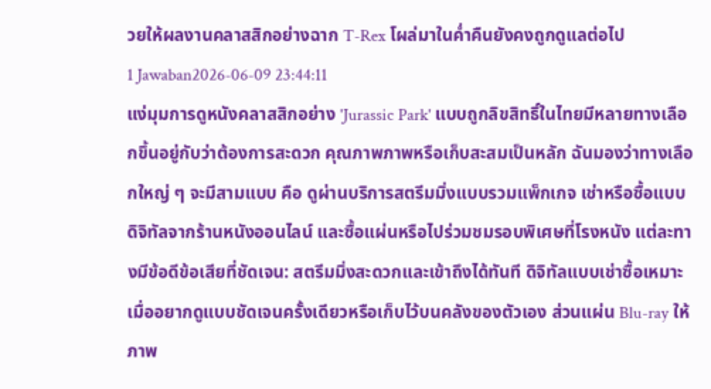วยให้ผลงานคลาสสิกอย่างฉาก T-Rex โผล่มาในค่ำคืนยังคงถูกดูแลต่อไป
1 Jawaban2026-06-09 23:44:11
แง่มุมการดูหนังคลาสสิกอย่าง 'Jurassic Park' แบบถูกลิขสิทธิ์ในไทยมีหลายทางเลือกขึ้นอยู่กับว่าต้องการสะดวก คุณภาพภาพหรือเก็บสะสมเป็นหลัก ฉันมองว่าทางเลือกใหญ่ ๆ จะมีสามแบบ คือ ดูผ่านบริการสตรีมมิ่งแบบรวมแพ็กเกจ เช่าหรือซื้อแบบดิจิทัลจากร้านหนังออนไลน์ และซื้อแผ่นหรือไปร่วมชมรอบพิเศษที่โรงหนัง แต่ละทางมีข้อดีข้อเสียที่ชัดเจน: สตรีมมิ่งสะดวกและเข้าถึงได้ทันที ดิจิทัลแบบเช่าซื้อเหมาะเมื่ออยากดูแบบชัดเจนครั้งเดียวหรือเก็บไว้บนคลังของตัวเอง ส่วนแผ่น Blu-ray ให้ภาพ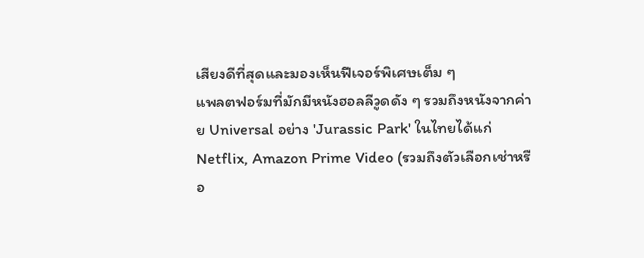เสียงดีที่สุดและมองเห็นฟีเจอร์พิเศษเต็ม ๆ
แพลตฟอร์มที่มักมีหนังฮอลลีวูดดัง ๆ รวมถึงหนังจากค่าย Universal อย่าง 'Jurassic Park' ในไทยได้แก่ Netflix, Amazon Prime Video (รวมถึงตัวเลือกเช่าหรือ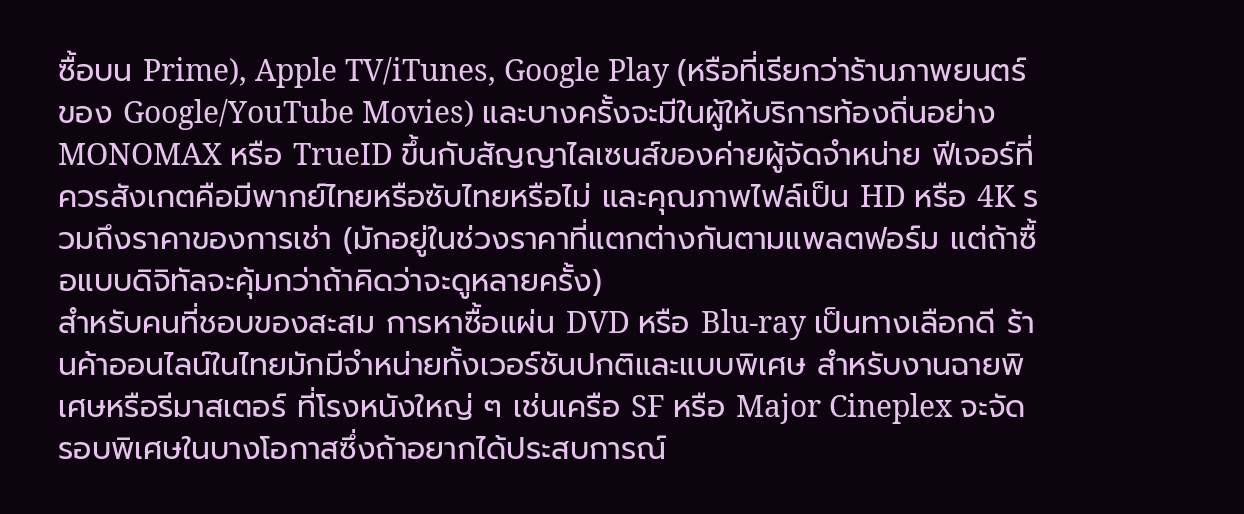ซื้อบน Prime), Apple TV/iTunes, Google Play (หรือที่เรียกว่าร้านภาพยนตร์ของ Google/YouTube Movies) และบางครั้งจะมีในผู้ให้บริการท้องถิ่นอย่าง MONOMAX หรือ TrueID ขึ้นกับสัญญาไลเซนส์ของค่ายผู้จัดจำหน่าย ฟีเจอร์ที่ควรสังเกตคือมีพากย์ไทยหรือซับไทยหรือไม่ และคุณภาพไฟล์เป็น HD หรือ 4K รวมถึงราคาของการเช่า (มักอยู่ในช่วงราคาที่แตกต่างกันตามแพลตฟอร์ม แต่ถ้าซื้อแบบดิจิทัลจะคุ้มกว่าถ้าคิดว่าจะดูหลายครั้ง)
สำหรับคนที่ชอบของสะสม การหาซื้อแผ่น DVD หรือ Blu-ray เป็นทางเลือกดี ร้านค้าออนไลน์ในไทยมักมีจำหน่ายทั้งเวอร์ชันปกติและแบบพิเศษ สำหรับงานฉายพิเศษหรือรีมาสเตอร์ ที่โรงหนังใหญ่ ๆ เช่นเครือ SF หรือ Major Cineplex จะจัดรอบพิเศษในบางโอกาสซึ่งถ้าอยากได้ประสบการณ์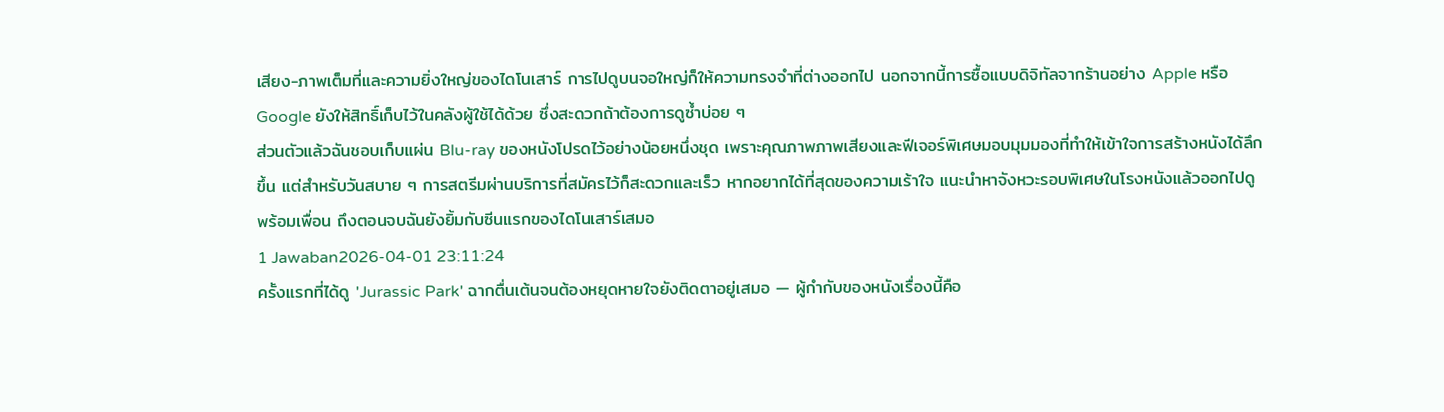เสียง-ภาพเต็มที่และความยิ่งใหญ่ของไดโนเสาร์ การไปดูบนจอใหญ่ก็ให้ความทรงจำที่ต่างออกไป นอกจากนี้การซื้อแบบดิจิทัลจากร้านอย่าง Apple หรือ Google ยังให้สิทธิ์เก็บไว้ในคลังผู้ใช้ได้ด้วย ซึ่งสะดวกถ้าต้องการดูซ้ำบ่อย ๆ
ส่วนตัวแล้วฉันชอบเก็บแผ่น Blu-ray ของหนังโปรดไว้อย่างน้อยหนึ่งชุด เพราะคุณภาพภาพเสียงและฟีเจอร์พิเศษมอบมุมมองที่ทำให้เข้าใจการสร้างหนังได้ลึกขึ้น แต่สำหรับวันสบาย ๆ การสตรีมผ่านบริการที่สมัครไว้ก็สะดวกและเร็ว หากอยากได้ที่สุดของความเร้าใจ แนะนำหาจังหวะรอบพิเศษในโรงหนังแล้วออกไปดูพร้อมเพื่อน ถึงตอนจบฉันยังยิ้มกับซีนแรกของไดโนเสาร์เสมอ
1 Jawaban2026-04-01 23:11:24
ครั้งแรกที่ได้ดู 'Jurassic Park' ฉากตื่นเต้นจนต้องหยุดหายใจยังติดตาอยู่เสมอ — ผู้กำกับของหนังเรื่องนี้คือ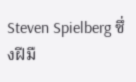Steven Spielberg ซึ่งฝีมื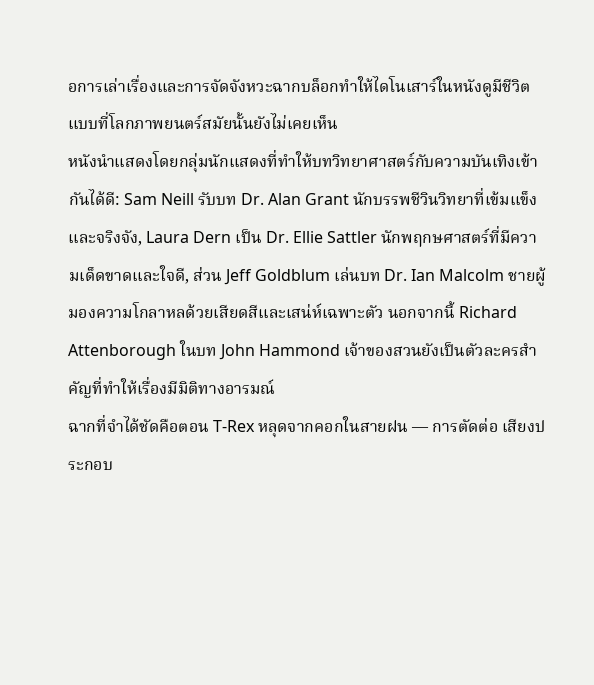อการเล่าเรื่องและการจัดจังหวะฉากบล็อกทำให้ไดโนเสาร์ในหนังดูมีชีวิตแบบที่โลกภาพยนตร์สมัยนั้นยังไม่เคยเห็น
หนังนำแสดงโดยกลุ่มนักแสดงที่ทำให้บทวิทยาศาสตร์กับความบันเทิงเข้ากันได้ดี: Sam Neill รับบท Dr. Alan Grant นักบรรพชีวินวิทยาที่เข้มแข็งและจริงจัง, Laura Dern เป็น Dr. Ellie Sattler นักพฤกษศาสตร์ที่มีความเด็ดขาดและใจดี, ส่วน Jeff Goldblum เล่นบท Dr. Ian Malcolm ชายผู้มองความโกลาหลด้วยเสียดสีและเสน่ห์เฉพาะตัว นอกจากนี้ Richard Attenborough ในบท John Hammond เจ้าของสวนยังเป็นตัวละครสำคัญที่ทำให้เรื่องมีมิติทางอารมณ์
ฉากที่จำได้ชัดคือตอน T-Rex หลุดจากคอกในสายฝน — การตัดต่อ เสียงประกอบ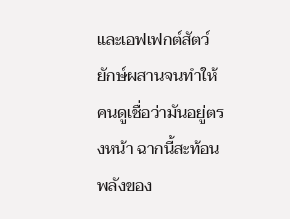และเอฟเฟกต์สัตว์ยักษ์ผสานจนทำให้คนดูเชื่อว่ามันอยู่ตรงหน้า ฉากนี้สะท้อนพลังของ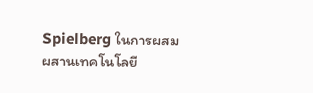Spielberg ในการผสมผสานเทคโนโลยี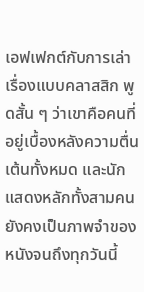เอฟเฟกต์กับการเล่าเรื่องแบบคลาสสิก พูดสั้น ๆ ว่าเขาคือคนที่อยู่เบื้องหลังความตื่นเต้นทั้งหมด และนักแสดงหลักทั้งสามคนยังคงเป็นภาพจำของหนังจนถึงทุกวันนี้